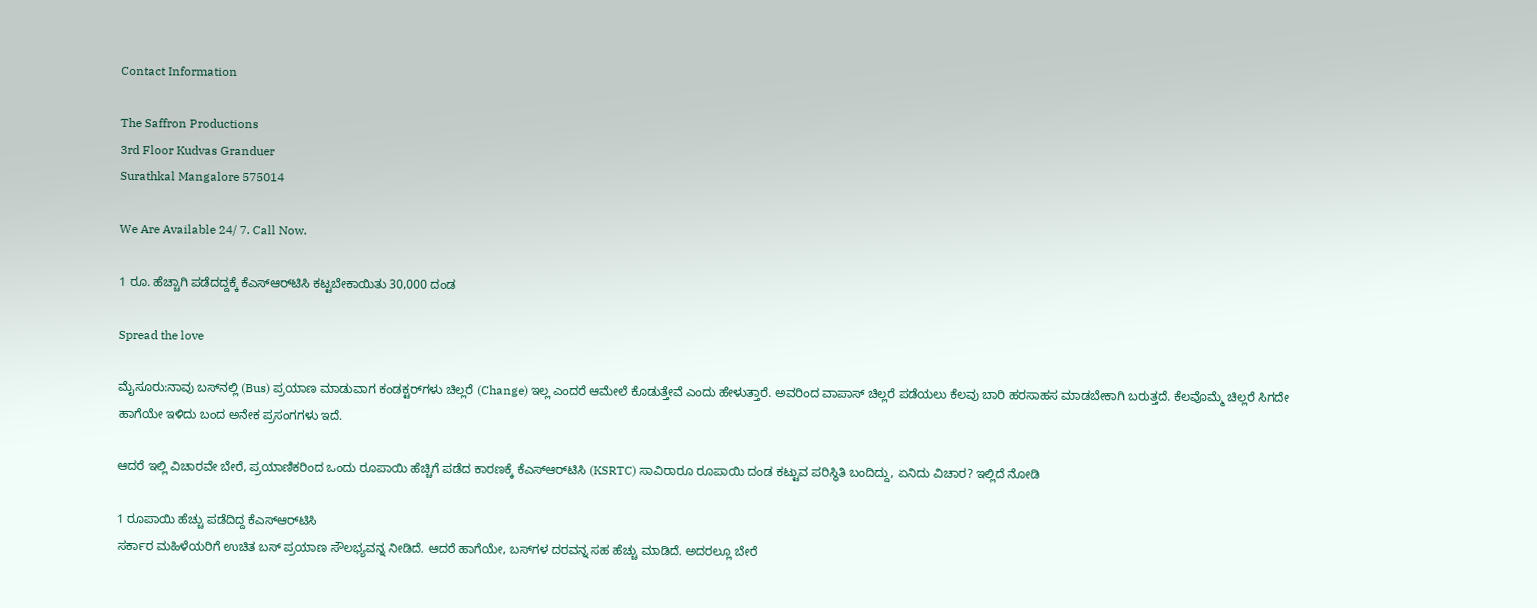Contact Information

The Saffron Productions
3rd Floor Kudvas Granduer
Surathkal Mangalore 575014

We Are Available 24/ 7. Call Now.

1 ರೂ. ಹೆಚ್ಚಾಗಿ ಪಡೆದದ್ದಕ್ಕೆ ಕೆಎಸ್‌ಆರ್‌ಟಿಸಿ ಕಟ್ಟಬೇಕಾಯಿತು 30,000 ದಂಡ

Spread the love

ಮೈಸೂರು:ನಾವು ಬಸ್‌ನಲ್ಲಿ (Bus) ಪ್ರಯಾಣ ಮಾಡುವಾಗ ಕಂಡಕ್ಟರ್‌ಗಳು ಚಿಲ್ಲರೆ (Change) ಇಲ್ಲ ಎಂದರೆ ಆಮೇಲೆ ಕೊಡುತ್ತೇವೆ ಎಂದು ಹೇಳುತ್ತಾರೆ. ಅವರಿಂದ ವಾಪಾಸ್‌ ಚಿಲ್ಲರೆ ಪಡೆಯಲು ಕೆಲವು ಬಾರಿ ಹರಸಾಹಸ ಮಾಡಬೇಕಾಗಿ ಬರುತ್ತದೆ. ಕೆಲವೊಮ್ಮೆ ಚಿಲ್ಲರೆ ಸಿಗದೇ ಹಾಗೆಯೇ ಇಳಿದು ಬಂದ ಅನೇಕ ಪ್ರಸಂಗಗಳು ಇದೆ.

ಆದರೆ ಇಲ್ಲಿ ವಿಚಾರವೇ ಬೇರೆ, ಪ್ರಯಾಣಿಕರಿಂದ ಒಂದು ರೂಪಾಯಿ ಹೆಚ್ಚಿಗೆ ಪಡೆದ ಕಾರಣಕ್ಕೆ ಕೆಎಸ್‌ಆರ್‌ಟಿಸಿ (KSRTC) ಸಾವಿರಾರೂ ರೂಪಾಯಿ ದಂಡ ಕಟ್ಟುವ ಪರಿಸ್ಥಿತಿ ಬಂದಿದ್ದು, ಏನಿದು ವಿಚಾರ? ಇಲ್ಲಿದೆ ನೋಡಿ

1 ರೂಪಾಯಿ ಹೆಚ್ಚು ಪಡೆದಿದ್ದ ಕೆಎಸ್‌ಆರ್‌ಟಿಸಿ
ಸರ್ಕಾರ ಮಹಿಳೆಯರಿಗೆ ಉಚಿತ ಬಸ್‌ ಪ್ರಯಾಣ ಸೌಲಭ್ಯವನ್ನ ನೀಡಿದೆ. ಆದರೆ ಹಾಗೆಯೇ, ಬಸ್‌ಗಳ ದರವನ್ನ ಸಹ ಹೆಚ್ಚು ಮಾಡಿದೆ. ಅದರಲ್ಲೂ ಬೇರೆ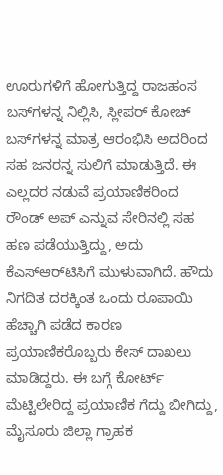ಊರುಗಳಿಗೆ ಹೋಗುತ್ತಿದ್ದ ರಾಜಹಂಸ ಬಸ್‌ಗಳನ್ನ ನಿಲ್ಲಿಸಿ, ಸ್ಲೀಪರ್‌ ಕೋಚ್‌ ಬಸ್‌ಗಳನ್ನ ಮಾತ್ರ ಆರಂಭಿಸಿ ಅದರಿಂದ ಸಹ ಜನರನ್ನ ಸುಲಿಗೆ ಮಾಡುತ್ತಿದೆ. ಈ ಎಲ್ಲದರ ನಡುವೆ ಪ್ರಯಾಣಿಕರಿಂದ ರೌಂಡ್‌ ಅಪ್‌ ಎನ್ನುವ ಸೇರಿನಲ್ಲಿ ಸಹ ಹಣ ಪಡೆಯುತ್ತಿದ್ದು, ಅದು ಕೆಎಸ್‌ಆರ್‌ಟಿಸಿಗೆ ಮುಳುವಾಗಿದೆ. ಹೌದು ನಿಗದಿತ ದರಕ್ಕಿಂತ ಒಂದು ರೂಪಾಯಿ ಹೆಚ್ಚಾಗಿ ಪಡೆದ ಕಾರಣ ಪ್ರಯಾಣಿಕರೊಬ್ಬರು ಕೇಸ್‌ ದಾಖಲು ಮಾಡಿದ್ದರು. ಈ ಬಗ್ಗೆ ಕೋರ್ಟ್‌ ಮೆಟ್ಟಿಲೇರಿದ್ದ ಪ್ರಯಾಣಿಕ ಗೆದ್ದು ಬೀಗಿದ್ದು, ಮೈಸೂರು ಜಿಲ್ಲಾ ಗ್ರಾಹಕ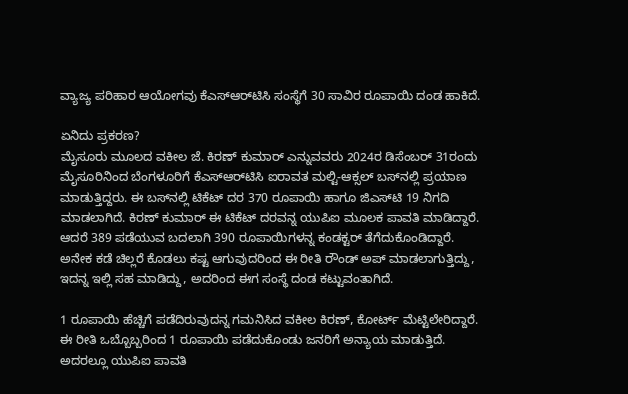ವ್ಯಾಜ್ಯ ಪರಿಹಾರ ಆಯೋಗವು ಕೆಎಸ್‌ಆರ್‌ಟಿಸಿ ಸಂಸ್ಥೆಗೆ 30 ಸಾವಿರ ರೂಪಾಯಿ ದಂಡ ಹಾಕಿದೆ.

ಏನಿದು ಪ್ರಕರಣ?
ಮೈಸೂರು ಮೂಲದ ವಕೀಲ ಜೆ. ಕಿರಣ್ ಕುಮಾರ್ ಎನ್ನುವವರು 2024ರ ಡಿಸೆಂಬರ್ 31ರಂದು ಮೈಸೂರಿನಿಂದ ಬೆಂಗಳೂರಿಗೆ ಕೆಎಸ್‌ಆರ್‌ಟಿಸಿ ಐರಾವತ ಮಲ್ಟಿ-ಆಕ್ಸಲ್ ಬಸ್‌ನಲ್ಲಿ ಪ್ರಯಾಣ ಮಾಡುತ್ತಿದ್ದರು. ಈ ಬಸ್‌ನಲ್ಲಿ ಟಿಕೆಟ್‌ ದರ 370 ರೂಪಾಯಿ ಹಾಗೂ ಜಿಎಸ್‌ಟಿ 19 ನಿಗದಿ ಮಾಡಲಾಗಿದೆ. ಕಿರಣ್‌ ಕುಮಾರ್‌ ಈ ಟಿಕೆಟ್‌ ದರವನ್ನ ಯುಪಿಐ ಮೂಲಕ ಪಾವತಿ ಮಾಡಿದ್ದಾರೆ. ಆದರೆ 389 ಪಡೆಯುವ ಬದಲಾಗಿ 390 ರೂಪಾಯಿಗಳನ್ನ ಕಂಡಕ್ಟರ್‌ ತೆಗೆದುಕೊಂಡಿದ್ದಾರೆ. ಅನೇಕ ಕಡೆ ಚಿಲ್ಲರೆ ಕೊಡಲು ಕಷ್ಟ ಆಗುವುದರಿಂದ ಈ ರೀತಿ ರೌಂಡ್‌ ಅಪ್‌ ಮಾಡಲಾಗುತ್ತಿದ್ದು, ಇದನ್ನ ಇಲ್ಲಿ ಸಹ ಮಾಡಿದ್ದು, ಅದರಿಂದ ಈಗ ಸಂಸ್ಥೆ ದಂಡ ಕಟ್ಟುವಂತಾಗಿದೆ.

1 ರೂಪಾಯಿ ಹೆಚ್ಚಿಗೆ ಪಡೆದಿರುವುದನ್ನ ಗಮನಿಸಿದ ವಕೀಲ ಕಿರಣ್‌, ಕೋರ್ಟ್‌ ಮೆಟ್ಟಿಲೇರಿದ್ದಾರೆ. ಈ ರೀತಿ ಒಬ್ಬೊಬ್ಬರಿಂದ 1 ರೂಪಾಯಿ ಪಡೆದುಕೊಂಡು ಜನರಿಗೆ ಅನ್ಯಾಯ ಮಾಡುತ್ತಿದೆ. ಅದರಲ್ಲೂ ಯುಪಿಐ ಪಾವತಿ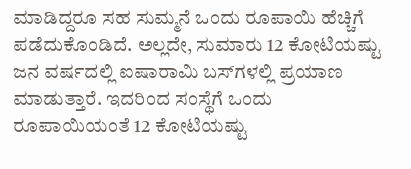ಮಾಡಿದ್ದರೂ ಸಹ ಸುಮ್ಮನೆ ಒಂದು ರೂಪಾಯಿ ಹೆಚ್ಚಿಗೆ ಪಡೆದುಕೊಂಡಿದೆ. ಅಲ್ಲದೇ, ಸುಮಾರು 12 ಕೋಟಿಯಷ್ಟು ಜನ ವರ್ಷದಲ್ಲಿ ಐಷಾರಾಮಿ ಬಸ್‌ಗಳಲ್ಲಿ ಪ್ರಯಾಣ ಮಾಡುತ್ತಾರೆ. ಇದರಿಂದ ಸಂಸ್ಥೆಗೆ ಒಂದು ರೂಪಾಯಿಯಂತೆ 12 ಕೋಟಿಯಷ್ಟು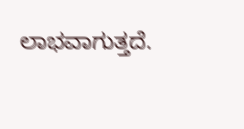ಲಾಭವಾಗುತ್ತದೆ.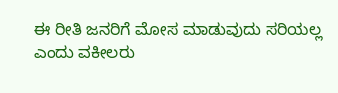ಈ ರೀತಿ ಜನರಿಗೆ ಮೋಸ ಮಾಡುವುದು ಸರಿಯಲ್ಲ ಎಂದು ವಕೀಲರು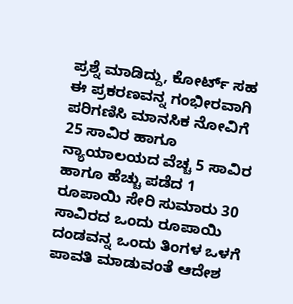ಪ್ರಶ್ನೆ ಮಾಡಿದ್ದು, ಕೋರ್ಟ್‌ ಸಹ ಈ ಪ್ರಕರಣವನ್ನ ಗಂಭೀರವಾಗಿ ಪರಿಗಣಿಸಿ ಮಾನಸಿಕ ನೋವಿಗೆ 25 ಸಾವಿರ ಹಾಗೂ ನ್ಯಾಯಾಲಯದ ವೆಚ್ಚ 5 ಸಾವಿರ ಹಾಗೂ ಹೆಚ್ಚು ಪಡೆದ 1 ರೂಪಾಯಿ ಸೇರಿ ಸುಮಾರು 30 ಸಾವಿರದ ಒಂದು ರೂಪಾಯಿ ದಂಡವನ್ನ ಒಂದು ತಿಂಗಳ ಒಳಗೆ ಪಾವತಿ ಮಾಡುವಂತೆ ಆದೇಶ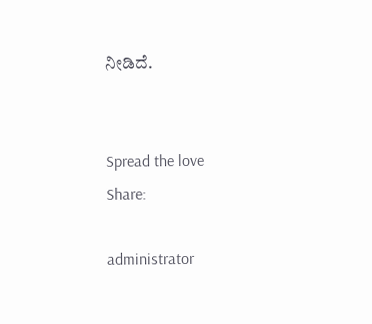ನೀಡಿದೆ.


Spread the love
Share:

administrator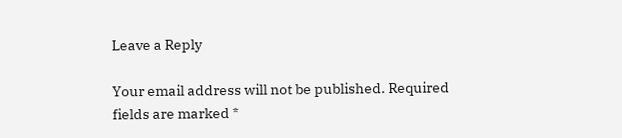Leave a Reply

Your email address will not be published. Required fields are marked *